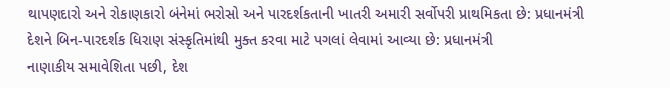થાપણદારો અને રોકાણકારો બંનેમાં ભરોસો અને પારદર્શકતાની ખાતરી અમારી સર્વોપરી પ્રાથમિકતા છે: પ્રધાનમંત્રી
દેશને બિન-પારદર્શક ધિરાણ સંસ્કૃતિમાંથી મુક્ત કરવા માટે પગલાં લેવામાં આવ્યા છે: પ્રધાનમંત્રી
નાણાકીય સમાવેશિતા પછી, દેશ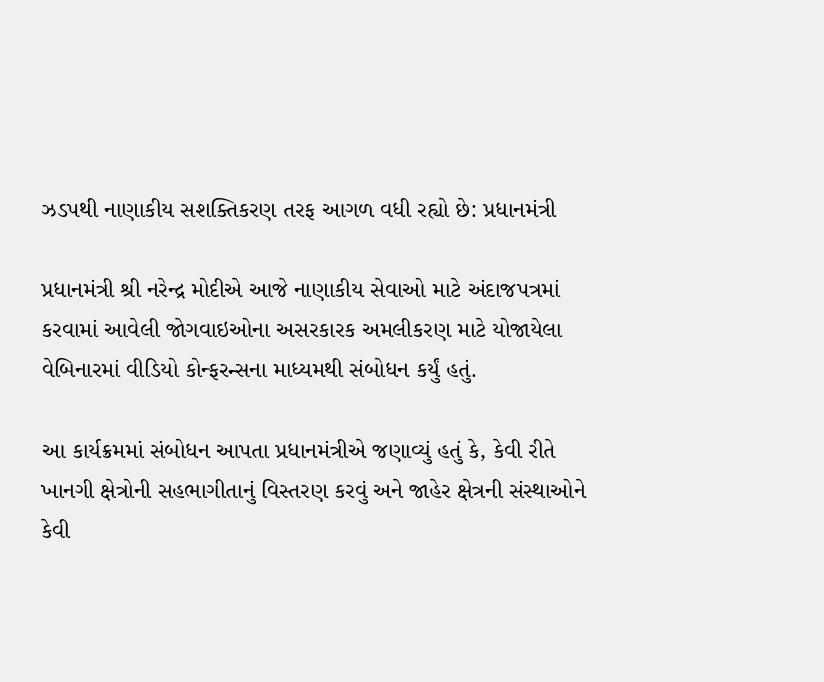ઝડપથી નાણાકીય સશક્તિકરણ તરફ આગળ વધી રહ્યો છે: પ્રધાનમંત્રી

પ્રધાનમંત્રી શ્રી નરેન્દ્ર મોદીએ આજે નાણાકીય સેવાઓ માટે અંદાજપત્રમાં કરવામાં આવેલી જોગવાઇઓના અસરકારક અમલીકરણ માટે યોજાયેલા વેબિનારમાં વીડિયો કોન્ફરન્સના માધ્યમથી સંબોધન કર્યું હતું.

આ કાર્યક્રમમાં સંબોધન આપતા પ્રધાનમંત્રીએ જણાવ્યું હતું કે, કેવી રીતે ખાનગી ક્ષેત્રોની સહભાગીતાનું વિસ્તરણ કરવું અને જાહેર ક્ષેત્રની સંસ્થાઓને કેવી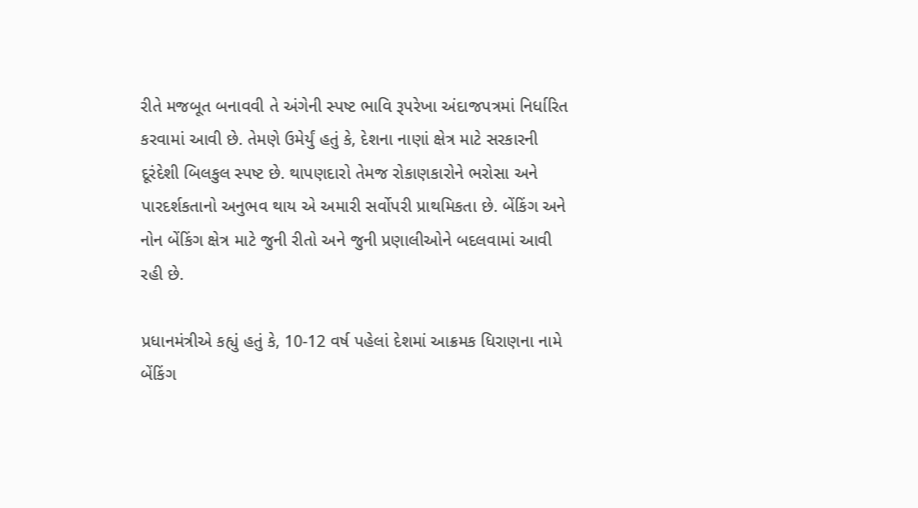રીતે મજબૂત બનાવવી તે અંગેની સ્પષ્ટ ભાવિ રૂપરેખા અંદાજપત્રમાં નિર્ધારિત કરવામાં આવી છે. તેમણે ઉમેર્યું હતું કે, દેશના નાણાં ક્ષેત્ર માટે સરકારની દૂરંદેશી બિલકુલ સ્પષ્ટ છે. થાપણદારો તેમજ રોકાણકારોને ભરોસા અને પારદર્શકતાનો અનુભવ થાય એ અમારી સર્વોપરી પ્રાથમિકતા છે. બેંકિંગ અને નોન બેંકિંગ ક્ષેત્ર માટે જુની રીતો અને જુની પ્રણાલીઓને બદલવામાં આવી રહી છે.

પ્રધાનમંત્રીએ કહ્યું હતું કે, 10-12 વર્ષ પહેલાં દેશમાં આક્રમક ધિરાણના નામે બેંકિંગ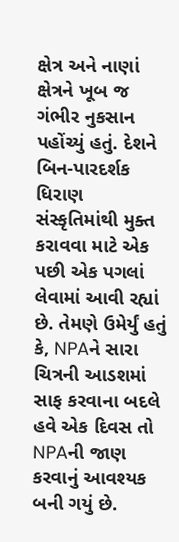ક્ષેત્ર અને નાણાં ક્ષેત્રને ખૂબ જ ગંભીર નુકસાન પહોંચ્યું હતું. દેશને બિન-પારદર્શક ધિરાણ સંસ્કૃતિમાંથી મુક્ત કરાવવા માટે એક પછી એક પગલાં લેવામાં આવી રહ્યાં છે. તેમણે ઉમેર્યું હતું કે, NPAને સારા ચિત્રની આડશમાં સાફ કરવાના બદલે હવે એક દિવસ તો NPAની જાણ કરવાનું આવશ્યક બની ગયું છે.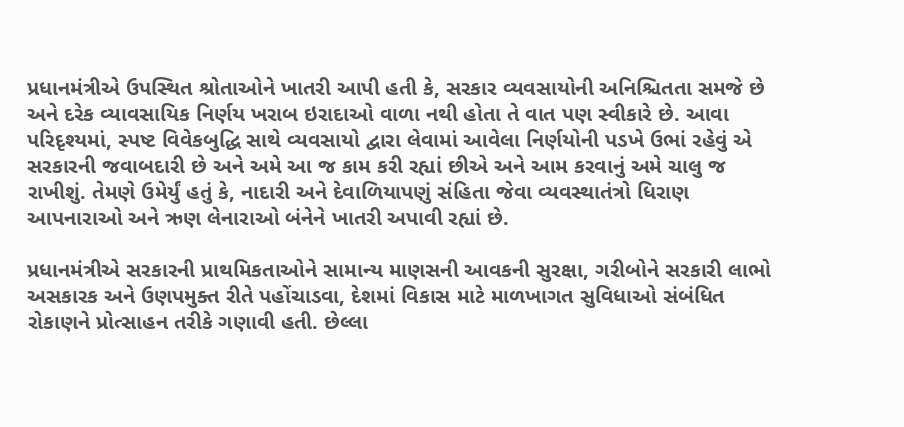પ્રધાનમંત્રીએ ઉપસ્થિત શ્રોતાઓને ખાતરી આપી હતી કે, સરકાર વ્યવસાયોની અનિશ્ચિતતા સમજે છે અને દરેક વ્યાવસાયિક નિર્ણય ખરાબ ઇરાદાઓ વાળા નથી હોતા તે વાત પણ સ્વીકારે છે. આવા પરિદૃશ્યમાં, સ્પષ્ટ વિવેકબુદ્ધિ સાથે વ્યવસાયો દ્વારા લેવામાં આવેલા નિર્ણયોની પડખે ઉભાં રહેવું એ સરકારની જવાબદારી છે અને અમે આ જ કામ કરી રહ્યાં છીએ અને આમ કરવાનું અમે ચાલુ જ રાખીશું. તેમણે ઉમેર્યું હતું કે, નાદારી અને દેવાળિયાપણું સંહિતા જેવા વ્યવસ્થાતંત્રો ધિરાણ આપનારાઓ અને ઋણ લેનારાઓ બંનેને ખાતરી અપાવી રહ્યાં છે.

પ્રધાનમંત્રીએ સરકારની પ્રાથમિકતાઓને સામાન્ય માણસની આવકની સુરક્ષા, ગરીબોને સરકારી લાભો અસકારક અને ઉણપમુક્ત રીતે પહોંચાડવા, દેશમાં વિકાસ માટે માળખાગત સુવિધાઓ સંબંધિત રોકાણને પ્રોત્સાહન તરીકે ગણાવી હતી. છેલ્લા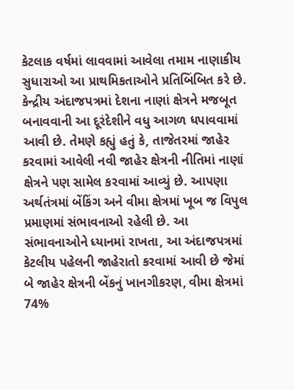કેટલાક વર્ષમાં લાવવામાં આવેલા તમામ નાણાકીય સુધારાઓ આ પ્રાથમિકતાઓને પ્રતિબિંબિત કરે છે. કેન્દ્રીય અંદાજપત્રમાં દેશના નાણાં ક્ષેત્રને મજબૂત બનાવવાની આ દૂરંદેશીને વધુ આગળ ધપાવવામાં આવી છે. તેમણે કહ્યું હતું કે, તાજેતરમાં જાહેર કરવામાં આવેલી નવી જાહેર ક્ષેત્રની નીતિમાં નાણાં ક્ષેત્રને પણ સામેલ કરવામાં આવ્યું છે. આપણા અર્થતંત્રમાં બેંકિંગ અને વીમા ક્ષેત્રમાં ખૂબ જ વિપુલ પ્રમાણમાં સંભાવનાઓ રહેલી છે. આ સંભાવનાઓને ધ્યાનમાં રાખતા, આ અંદાજપત્રમાં કેટલીય પહેલની જાહેરાતો કરવામાં આવી છે જેમાં બે જાહેર ક્ષેત્રની બેંકનું ખાનગીકરણ, વીમા ક્ષેત્રમાં 74%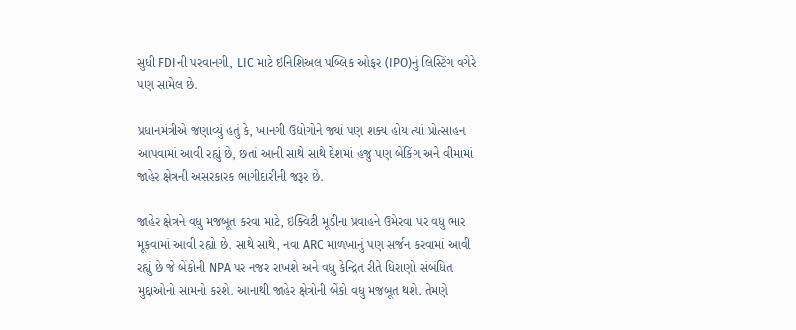સુધી FDIની પરવાનગી, LIC માટે ઇનિશિઅલ પબ્લિક ઓફર (IPO)નું લિસ્ટિંગ વગેરે પણ સામેલ છે.

પ્રધાનમંત્રીએ જણાવ્યું હતું કે, ખાનગી ઉદ્યોગોને જ્યાં પણ શક્ય હોય ત્યાં પ્રોત્સાહન આપવામાં આવી રહ્યું છે, છતાં આની સાથે સાથે દેશમાં હજુ પણ બેંકિંગ અને વીમામાં જાહેર ક્ષેત્રની અસરકારક ભાગીદારીની જરૂર છે.

જાહેર ક્ષેત્રને વધુ મજબૂત કરવા માટે, ઇક્વિટી મૂડીના પ્રવાહને ઉમેરવા પર વધુ ભાર મૂકવામાં આવી રહ્યો છે. સાથે સાથે, નવા ARC માળખાનું પણ સર્જન કરવામાં આવી રહ્યું છે જે બેંકોની NPA પર નજર રાખશે અને વધુ કેન્દ્રિત રીતે ધિરાણો સંબંધિત મુદ્દાઓનો સામનો કરશે. આનાથી જાહેર ક્ષેત્રોની બેંકો વધુ મજબૂત થશે. તેમણે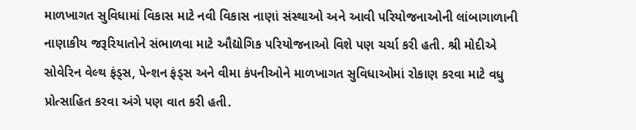માળખાગત સુવિધામાં વિકાસ માટે નવી વિકાસ નાણાં સંસ્થાઓ અને આવી પરિયોજનાઓની લાંબાગાળાની નાણાકીય જરૂરિયાતોને સંભાળવા માટે ઔદ્યોગિક પરિયોજનાઓ વિશે પણ ચર્ચા કરી હતી. શ્રી મોદીએ સોવેરિન વેલ્થ ફંડ્સ, પેન્શન ફંડ્સ અને વીમા કંપનીઓને માળખાગત સુવિધાઓમાં રોકાણ કરવા માટે વધુ પ્રોત્સાહિત કરવા અંગે પણ વાત કરી હતી.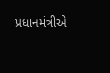પ્રધાનમંત્રીએ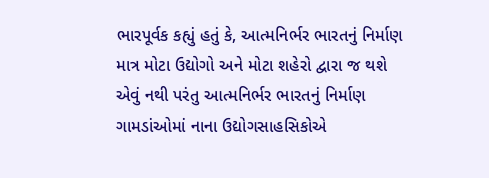ભારપૂર્વક કહ્યું હતું કે, આત્મનિર્ભર ભારતનું નિર્માણ માત્ર મોટા ઉદ્યોગો અને મોટા શહેરો દ્વારા જ થશે એવું નથી પરંતુ આત્મનિર્ભર ભારતનું નિર્માણ ગામડાંઓમાં નાના ઉદ્યોગસાહસિકોએ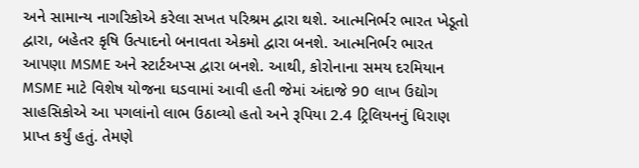અને સામાન્ય નાગરિકોએ કરેલા સખત પરિશ્રમ દ્વારા થશે. આત્મનિર્ભર ભારત ખેડૂતો દ્વારા, બહેતર કૃષિ ઉત્પાદનો બનાવતા એકમો દ્વારા બનશે. આત્મનિર્ભર ભારત આપણા MSME અને સ્ટાર્ટઅપ્સ દ્વારા બનશે. આથી, કોરોનાના સમય દરમિયાન MSME માટે વિશેષ યોજના ઘડવામાં આવી હતી જેમાં અંદાજે 90 લાખ ઉદ્યોગ સાહસિકોએ આ પગલાંનો લાભ ઉઠાવ્યો હતો અને રૂપિયા 2.4 ટ્રિલિયનનું ધિરાણ પ્રાપ્ત કર્યું હતું. તેમણે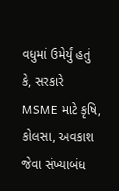વધુમાં ઉમેર્યું હતું કે, સરકારે MSME માટે કૃષિ, કોલસા, અવકાશ જેવા સંખ્યાબંધ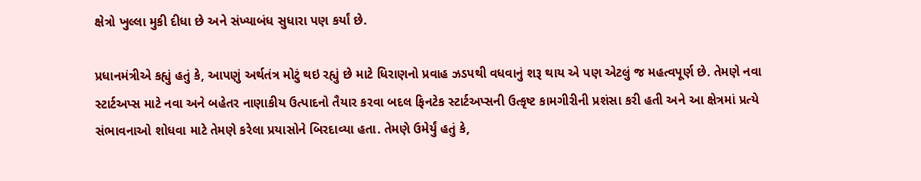ક્ષેત્રો ખુલ્લા મુકી દીધા છે અને સંખ્યાબંધ સુધારા પણ કર્યાં છે.

પ્રધાનમંત્રીએ કહ્યું હતું કે, આપણું અર્થતંત્ર મોટું થઇ રહ્યું છે માટે ધિરાણનો પ્રવાહ ઝડપથી વધવાનું શરૂ થાય એ પણ એટલું જ મહત્વપૂર્ણ છે. તેમણે નવા સ્ટાર્ટઅપ્સ માટે નવા અને બહેતર નાણાકીય ઉત્પાદનો તૈયાર કરવા બદલ ફિનટેક સ્ટાર્ટઅપ્સની ઉત્કૃષ્ટ કામગીરીની પ્રશંસા કરી હતી અને આ ક્ષેત્રમાં પ્રત્યે સંભાવનાઓ શોધવા માટે તેમણે કરેલા પ્રયાસોને બિરદાવ્યા હતા. તેમણે ઉમેર્યું હતું કે,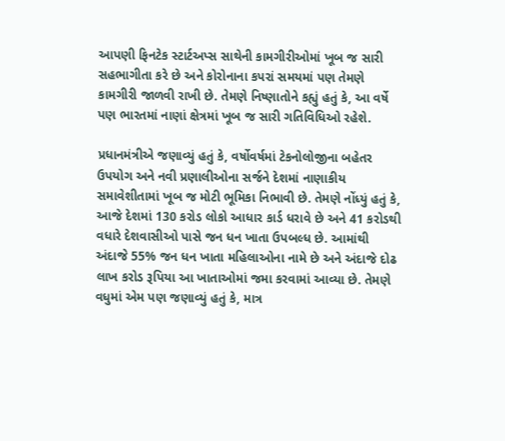આપણી ફિનટેક સ્ટાર્ટઅપ્સ સાથેની કામગીરીઓમાં ખૂબ જ સારી સહભાગીતા કરે છે અને કોરોનાના કપરાં સમયમાં પણ તેમણે કામગીરી જાળવી રાખી છે. તેમણે નિષ્ણાતોને કહ્યું હતું કે, આ વર્ષે પણ ભારતમાં નાણાં ક્ષેત્રમાં ખૂબ જ સારી ગતિવિધિઓ રહેશે.

પ્રધાનમંત્રીએ જણાવ્યું હતું કે, વર્ષોવર્ષમાં ટેકનોલોજીના બહેતર ઉપયોગ અને નવી પ્રણાલીઓના સર્જને દેશમાં નાણાકીય સમાવેશીતામાં ખૂબ જ મોટી ભૂમિકા નિભાવી છે. તેમણે નોંધ્યું હતું કે, આજે દેશમાં 130 કરોડ લોકો આધાર કાર્ડ ધરાવે છે અને 41 કરોડથી વધારે દેશવાસીઓ પાસે જન ધન ખાતા ઉપબલ્ધ છે. આમાંથી અંદાજે 55% જન ધન ખાતા મહિલાઓના નામે છે અને અંદાજે દોઢ લાખ કરોડ રૂપિયા આ ખાતાઓમાં જમા કરવામાં આવ્યા છે. તેમણે વધુમાં એમ પણ જણાવ્યું હતું કે, માત્ર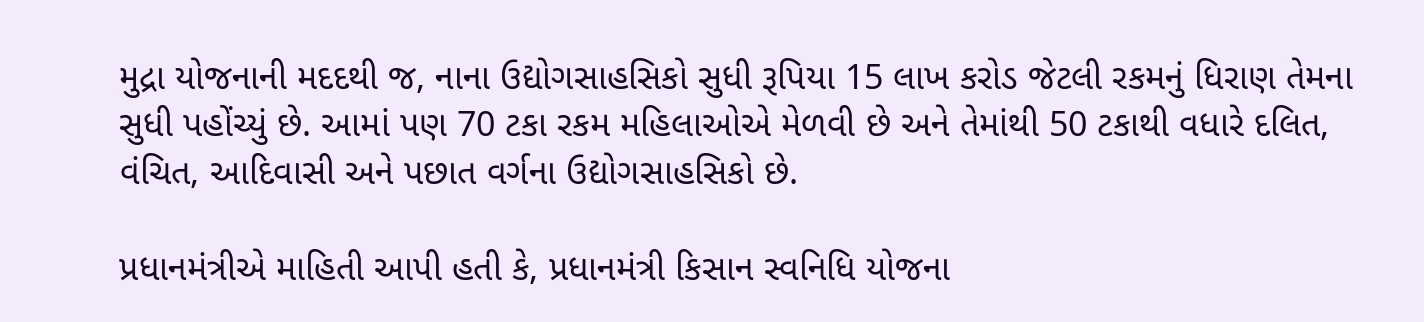મુદ્રા યોજનાની મદદથી જ, નાના ઉદ્યોગસાહસિકો સુધી રૂપિયા 15 લાખ કરોડ જેટલી રકમનું ધિરાણ તેમના સુધી પહોંચ્યું છે. આમાં પણ 70 ટકા રકમ મહિલાઓએ મેળવી છે અને તેમાંથી 50 ટકાથી વધારે દલિત, વંચિત, આદિવાસી અને પછાત વર્ગના ઉદ્યોગસાહસિકો છે.

પ્રધાનમંત્રીએ માહિતી આપી હતી કે, પ્રધાનમંત્રી કિસાન સ્વનિધિ યોજના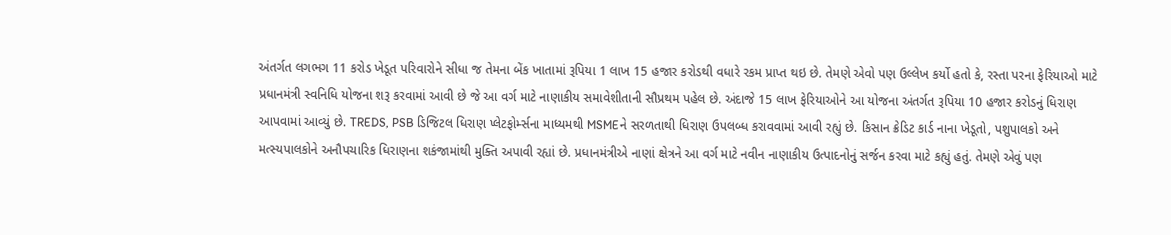અંતર્ગત લગભગ 11 કરોડ ખેડૂત પરિવારોને સીધા જ તેમના બેંક ખાતામાં રૂપિયા 1 લાખ 15 હજાર કરોડથી વધારે રકમ પ્રાપ્ત થઇ છે. તેમણે એવો પણ ઉલ્લેખ કર્યો હતો કે, રસ્તા પરના ફેરિયાઓ માટે પ્રધાનમંત્રી સ્વનિધિ યોજના શરૂ કરવામાં આવી છે જે આ વર્ગ માટે નાણાકીય સમાવેશીતાની સૌપ્રથમ પહેલ છે. અંદાજે 15 લાખ ફેરિયાઓને આ યોજના અંતર્ગત રૂપિયા 10 હજાર કરોડનું ધિરાણ આપવામાં આવ્યું છે. TREDS, PSB ડિજિટલ ધિરાણ પ્લેટફોર્મ્સના માધ્યમથી MSMEને સરળતાથી ધિરાણ ઉપલબ્ધ કરાવવામાં આવી રહ્યું છે. કિસાન ક્રેડિટ કાર્ડ નાના ખેડૂતો, પશુપાલકો અને મત્સ્યપાલકોને અનૌપચારિક ધિરાણના શકંજામાંથી મુક્તિ અપાવી રહ્યાં છે. પ્રધાનમંત્રીએ નાણાં ક્ષેત્રને આ વર્ગ માટે નવીન નાણાકીય ઉત્પાદનોનું સર્જન કરવા માટે કહ્યું હતું. તેમણે એવું પણ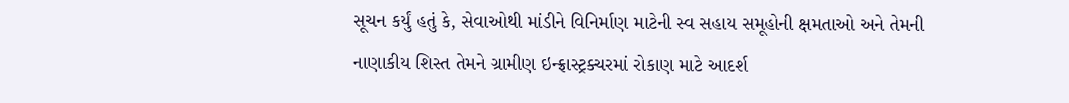સૂચન કર્યું હતું કે, સેવાઓથી માંડીને વિનિર્માણ માટેની સ્વ સહાય સમૂહોની ક્ષમતાઓ અને તેમની નાણાકીય શિસ્ત તેમને ગ્રામીણ ઇન્ફ્રાસ્ટ્રક્ચરમાં રોકાણ માટે આદર્શ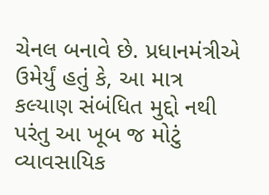ચેનલ બનાવે છે. પ્રધાનમંત્રીએ ઉમેર્યું હતું કે, આ માત્ર કલ્યાણ સંબંધિત મુદ્દો નથી પરંતુ આ ખૂબ જ મોટું વ્યાવસાયિક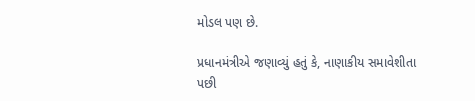મોડલ પણ છે.

પ્રધાનમંત્રીએ જણાવ્યું હતું કે, નાણાકીય સમાવેશીતા પછી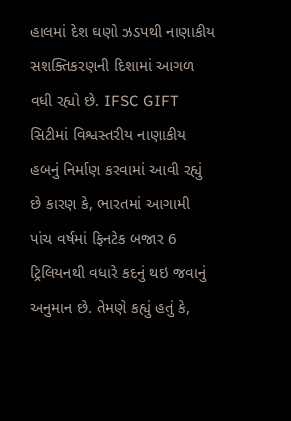હાલમાં દેશ ઘણો ઝડપથી નાણાકીય સશક્તિકરણની દિશામાં આગળ વધી રહ્યો છે. IFSC GIFT સિટીમાં વિશ્વસ્તરીય નાણાકીય હબનું નિર્માણ કરવામાં આવી રહ્યું છે કારણ કે, ભારતમાં આગામી પાંચ વર્ષમાં ફિનટેક બજાર 6 ટ્રિલિયનથી વધારે કદનું થઇ જવાનું અનુમાન છે. તેમણે કહ્યું હતું કે,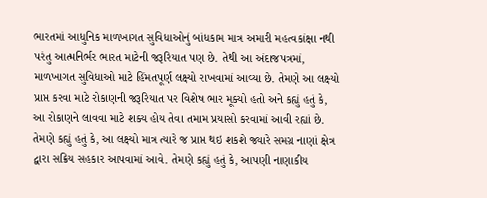ભારતમાં આધુનિક માળખાગત સુવિધાઓનું બાંધકામ માત્ર અમારી મહત્વકાંક્ષા નથી પરંતુ આત્મનિર્ભર ભારત માટેની જરૂરિયાત પણ છે. તેથી આ અંદાજપત્રમાં, માળખાગત સુવિધાઓ માટે હિંમતપૂર્ણ લક્ષ્યો રાખવામાં આવ્યા છે. તેમણે આ લક્ષ્યો પ્રાપ્ત કરવા માટે રોકાણની જરૂરિયાત પર વિશેષ ભાર મૂક્યો હતો અને કહ્યું હતું કે, આ રોકાણને લાવવા માટે શક્ય હોય તેવા તમામ પ્રયાસો કરવામાં આવી રહ્યાં છે. તેમણે કહ્યું હતું કે, આ લક્ષ્યો માત્ર ત્યારે જ પ્રાપ્ત થઇ શકશે જ્યારે સમગ્ર નાણાં ક્ષેત્ર દ્વારા સક્રિય સહકાર આપવામાં આવે. તેમણે કહ્યું હતું કે, આપણી નાણાકીય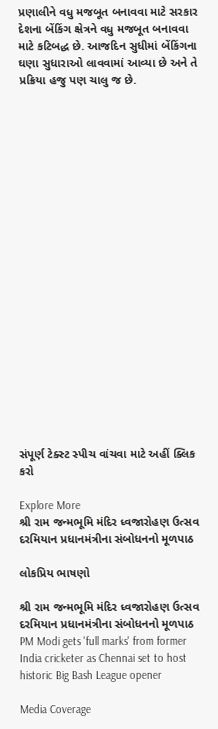પ્રણાલીને વધુ મજબૂત બનાવવા માટે સરકાર દેશના બેંકિંગ ક્ષેત્રને વધુ મજબૂત બનાવવા માટે કટિબદ્ધ છે. આજદિન સુધીમાં બેંકિંગના ઘણા સુધારાઓ લાવવામાં આવ્યા છે અને તે પ્રક્રિયા હજુ પણ ચાલુ જ છે.





















સંપૂર્ણ ટેક્સ્ટ સ્પીચ વાંચવા માટે અહીં ક્લિક કરો

Explore More
શ્રી રામ જન્મભૂમિ મંદિર ધ્વજારોહણ ઉત્સવ દરમિયાન પ્રધાનમંત્રીના સંબોધનનો મૂળપાઠ

લોકપ્રિય ભાષણો

શ્રી રામ જન્મભૂમિ મંદિર ધ્વજારોહણ ઉત્સવ દરમિયાન પ્રધાનમંત્રીના સંબોધનનો મૂળપાઠ
PM Modi gets 'full marks' from former India cricketer as Chennai set to host historic Big Bash League opener

Media Coverage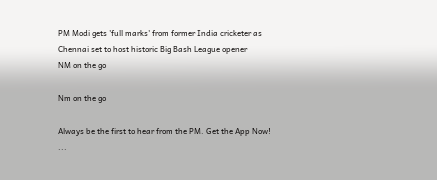PM Modi gets 'full marks' from former India cricketer as Chennai set to host historic Big Bash League opener
NM on the go

Nm on the go

Always be the first to hear from the PM. Get the App Now!
...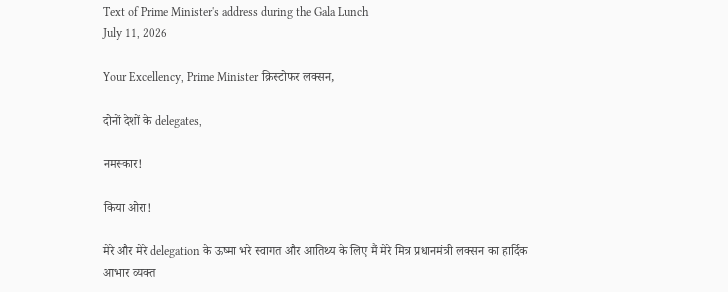Text of Prime Minister's address during the Gala Lunch
July 11, 2026

Your Excellency, Prime Minister क्रिस्टोफर लक्सन,

दोनों देशों के delegates,

नमस्कार!

किया ओरा!

मेरे और मेरे delegation के ऊष्मा भरे स्वागत और आतिथ्य के लिए मैं मेरे मित्र प्रधानमंत्री लक्सन का हार्दिक आभार व्यक्त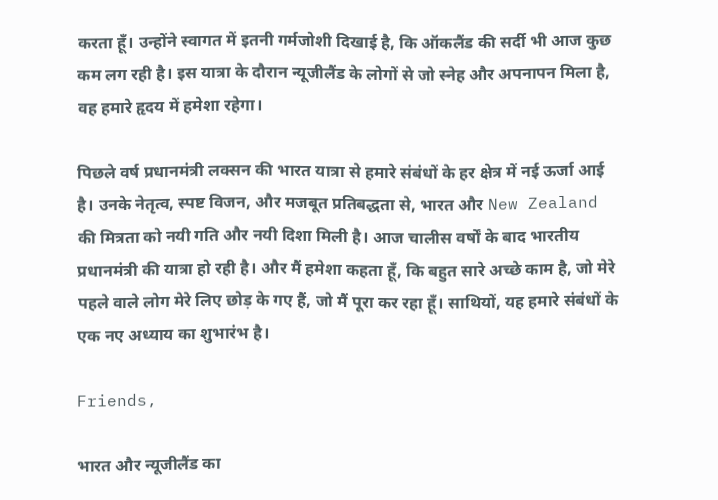करता हूँ। उन्होंने स्वागत में इतनी गर्मजोशी दिखाई है, कि ऑकलैंड की सर्दी भी आज कुछ कम लग रही है। इस यात्रा के दौरान न्यूजीलैंड के लोगों से जो स्नेह और अपनापन मिला है, वह हमारे हृदय में हमेशा रहेगा।

पिछले वर्ष प्रधानमंत्री लक्सन की भारत यात्रा से हमारे संबंधों के हर क्षेत्र में नई ऊर्जा आई है। उनके नेतृत्व, स्पष्ट विजन, और मजबूत प्रतिबद्धता से, भारत और New Zealand की मित्रता को नयी गति और नयी दिशा मिली है। आज चालीस वर्षों के बाद भारतीय प्रधानमंत्री की यात्रा हो रही है। और मैं हमेशा कहता हूँ, कि बहुत सारे अच्छे काम है, जो मेरे पहले वाले लोग मेरे लिए छोड़ के गए हैं, जो मैं पूरा कर रहा हूँ। साथियों, यह हमारे संबंधों के एक नए अध्याय का शुभारंभ है।

Friends,

भारत और न्यूजीलैंड का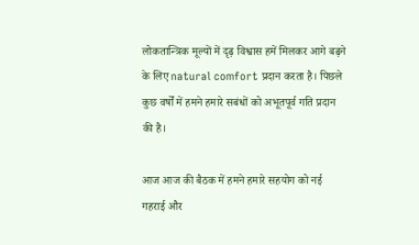लोकतान्त्रिक मूल्यों में दृढ़ विश्वास हमें मिलकर आगे बढ़ने के लिए natural comfort प्रदान करता है। पिछले कुछ वर्षों में हमने हमारे सबंधों को अभूतपूर्व गति प्रदान की है।

आज आज की बैठक में हमने हमारे सहयोग को नई गहराई और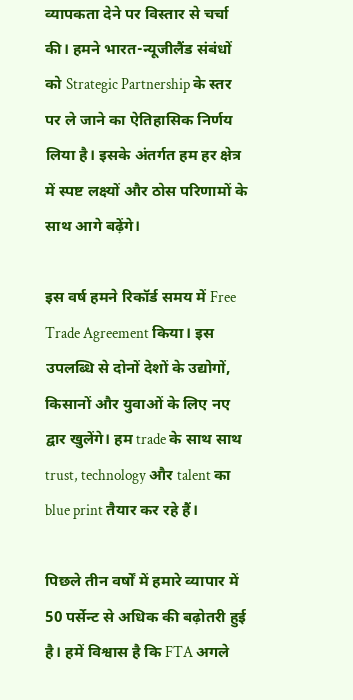व्यापकता देने पर विस्तार से चर्चा की। हमने भारत-न्यूजीलैंड संबंधों को Strategic Partnership के स्तर पर ले जाने का ऐतिहासिक निर्णय लिया है। इसके अंतर्गत हम हर क्षेत्र में स्पष्ट लक्ष्यों और ठोस परिणामों के साथ आगे बढ़ेंगे।

इस वर्ष हमने रिकॉर्ड समय में Free Trade Agreement किया। इस उपलब्धि से दोनों देशों के उद्योगों, किसानों और युवाओं के लिए नए द्वार खुलेंगे। हम trade के साथ साथ trust, technology और talent का blue print तैयार कर रहे हैं।

पिछले तीन वर्षों में हमारे व्यापार में 50 पर्सेन्ट से अधिक की बढ़ोतरी हुई है। हमें विश्वास है कि FTA अगले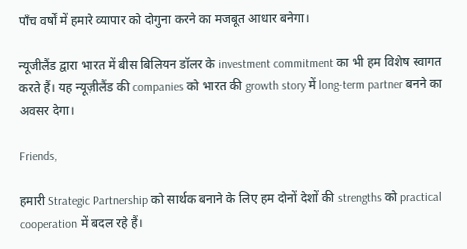पाँच वर्षों में हमारे व्यापार को दोगुना करने का मजबूत आधार बनेगा।

न्यूजीलैंड द्वारा भारत में बीस बिलियन डॉलर के investment commitment का भी हम विशेष स्वागत करते हैं। यह न्यूज़ीलैंड की companies को भारत की growth story में long-term partner बनने का अवसर देगा।

Friends,

हमारी Strategic Partnership को सार्थक बनाने के लिए हम दोनों देशों की strengths को practical cooperation में बदल रहे हैं।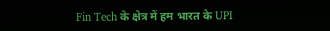Fin Tech के क्षेत्र में हम भारत के UPI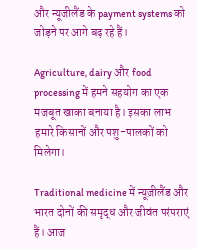और न्यूजीलैंड के payment systems को जोड़ने पर आगे बढ़ रहे हैं।

Agriculture, dairy और food processing में हमने सहयोग का एक मजबूत खाका बनाया है। इसका लाभ हमारे किसानों और पशु-पालकों को मिलेगा।

Traditional medicine में न्यूज़ीलैंड और भारत दोनों की समृद्ध और जीवंत परंपराएं हैं। आज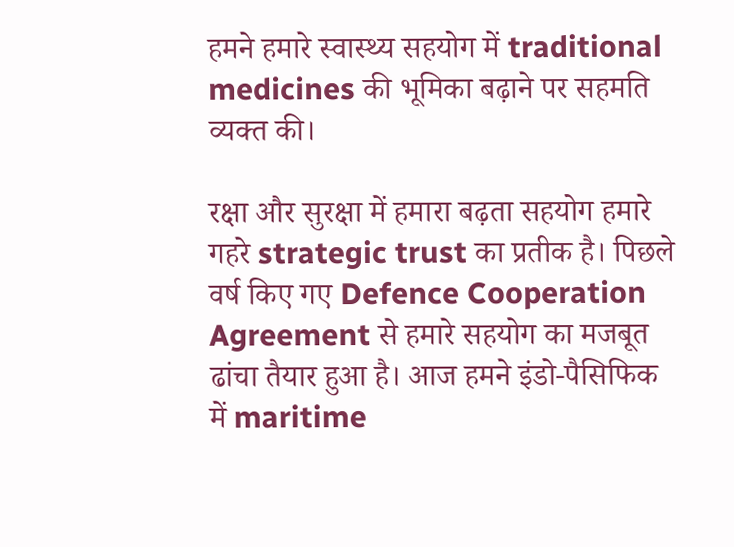हमने हमारे स्वास्थ्य सहयोग में traditional medicines की भूमिका बढ़ाने पर सहमति व्यक्त की।

रक्षा और सुरक्षा में हमारा बढ़ता सहयोग हमारे गहरे strategic trust का प्रतीक है। पिछले वर्ष किए गए Defence Cooperation Agreement से हमारे सहयोग का मजबूत ढांचा तैयार हुआ है। आज हमने इंडो-पैसिफिक में maritime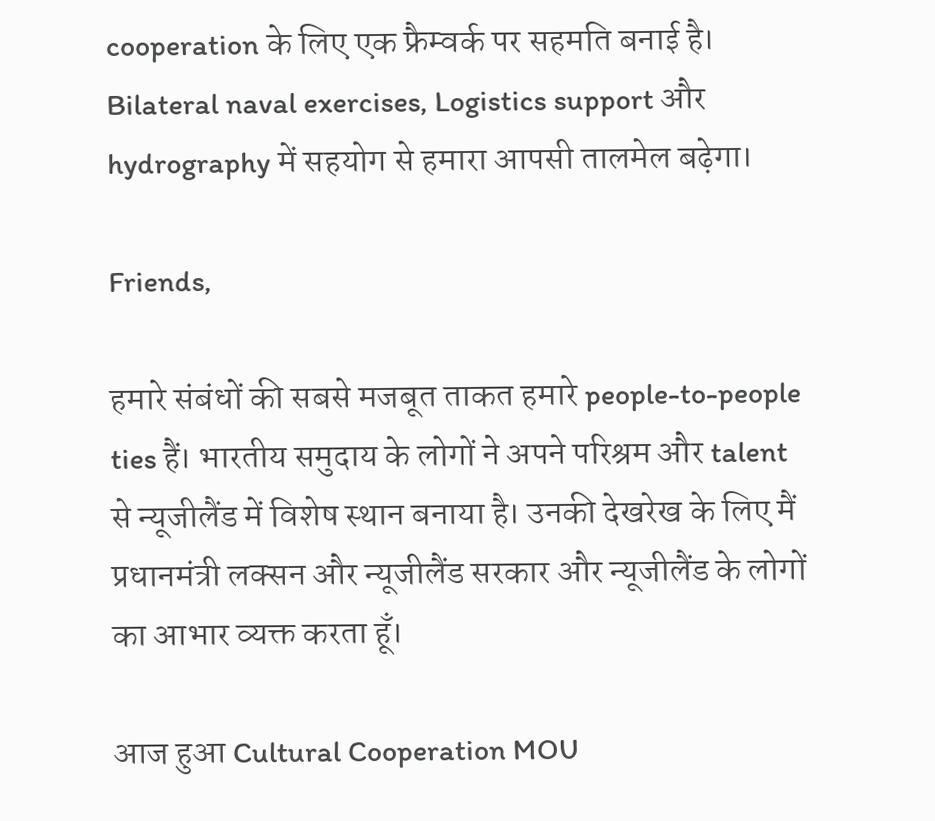cooperation के लिए एक फ्रैम्वर्क पर सहमति बनाई है। Bilateral naval exercises, Logistics support और hydrography में सहयोग से हमारा आपसी तालमेल बढ़ेगा।

Friends,

हमारे संबंधों की सबसे मजबूत ताकत हमारे people-to-people ties हैं। भारतीय समुदाय के लोगों ने अपने परिश्रम और talent से न्यूजीलैंड में विशेष स्थान बनाया है। उनकी देखरेख के लिए मैं प्रधानमंत्री लक्सन और न्यूजीलैंड सरकार और न्यूजीलैंड के लोगों का आभार व्यक्त करता हूँ।

आज हुआ Cultural Cooperation MOU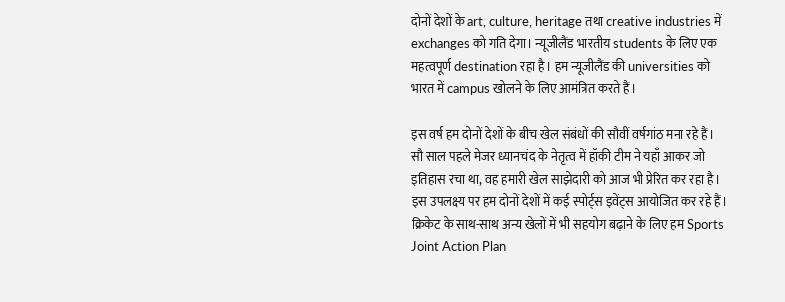दोनों देशों के art, culture, heritage तथा creative industries में exchanges को गति देगा। न्यूजीलैंड भारतीय students के लिए एक महत्वपूर्ण destination रहा है। हम न्यूजीलैंड की universities को भारत में campus खोलने के लिए आमंत्रित करते हैं।

इस वर्ष हम दोनों देशों के बीच खेल संबंधों की सौवीं वर्षगांठ मना रहे हैं। सौ साल पहले मेजर ध्यानचंद के नेतृत्व में हॉकी टीम ने यहाँ आकर जो इतिहास रचा था, वह हमारी खेल साझेदारी को आज भी प्रेरित कर रहा है। इस उपलक्ष्य पर हम दोनों देशों में कई स्पोर्ट्स इवेंट्स आयोजित कर रहे हैं। क्रिकेट के साथ-साथ अन्य खेलों में भी सहयोग बढ़ाने के लिए हम Sports Joint Action Plan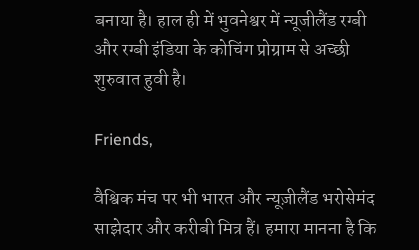बनाया है। हाल ही में भुवनेश्वर में न्यूजीलैंड रग्बी और रग्बी इंडिया के कोचिंग प्रोग्राम से अच्छी शुरुवात हुवी है।

Friends,

वैश्विक मंच पर भी भारत और न्यूज़ीलैंड भरोसेमंद साझेदार और करीबी मित्र हैं। हमारा मानना है कि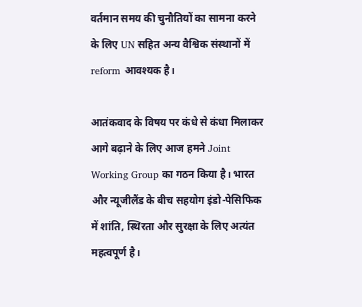वर्तमान समय की चुनौतियों का सामना करने के लिए UN सहित अन्य वैश्विक संस्थानों में reform आवश्यक है।

आतंकवाद के विषय पर कंधे से कंधा मिलाकर आगे बढ़ाने के लिए आज हमने Joint Working Group का गठन किया है। भारत और न्यूजीलैंड के बीच सहयोग इंडो-पेसिफिक में शांति, स्थिरता और सुरक्षा के लिए अत्यंत महत्वपूर्ण है।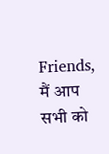Friends, मैं आप सभी को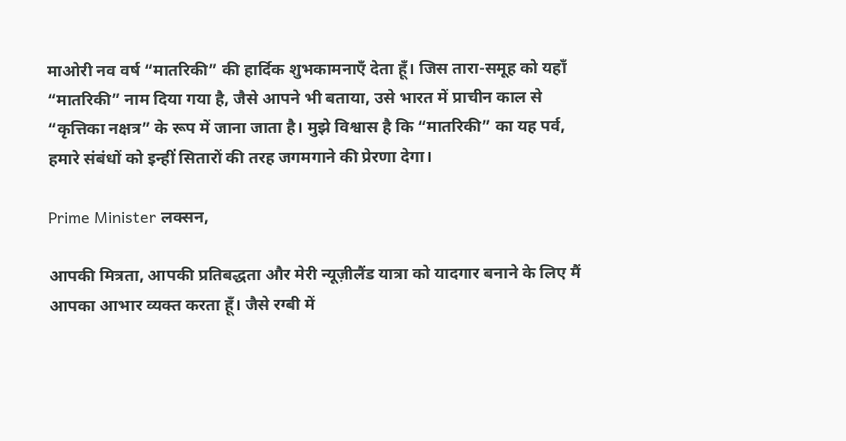माओरी नव वर्ष “मातरिकी” की हार्दिक शुभकामनाएँ देता हूँ। जिस तारा-समूह को यहाँ “मातरिकी” नाम दिया गया है, जैसे आपने भी बताया, उसे भारत में प्राचीन काल से “कृत्तिका नक्षत्र” के रूप में जाना जाता है। मुझे विश्वास है कि “मातरिकी” का यह पर्व, हमारे संबंधों को इन्हीं सितारों की तरह जगमगाने की प्रेरणा देगा।

Prime Minister लक्सन,

आपकी मित्रता, आपकी प्रतिबद्धता और मेरी न्यूज़ीलैंड यात्रा को यादगार बनाने के लिए मैं आपका आभार व्यक्त करता हूँ। जैसे रग्बी में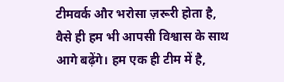टीमवर्क और भरोसा ज़रूरी होता है, वैसे ही हम भी आपसी विश्वास के साथ आगे बढ़ेंगे। हम एक ही टीम में है,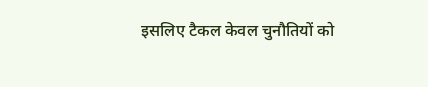इसलिए टैकल केवल चुनौतियों को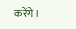करेंगे।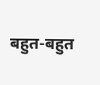बहुत-बहुत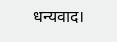धन्यवाद।